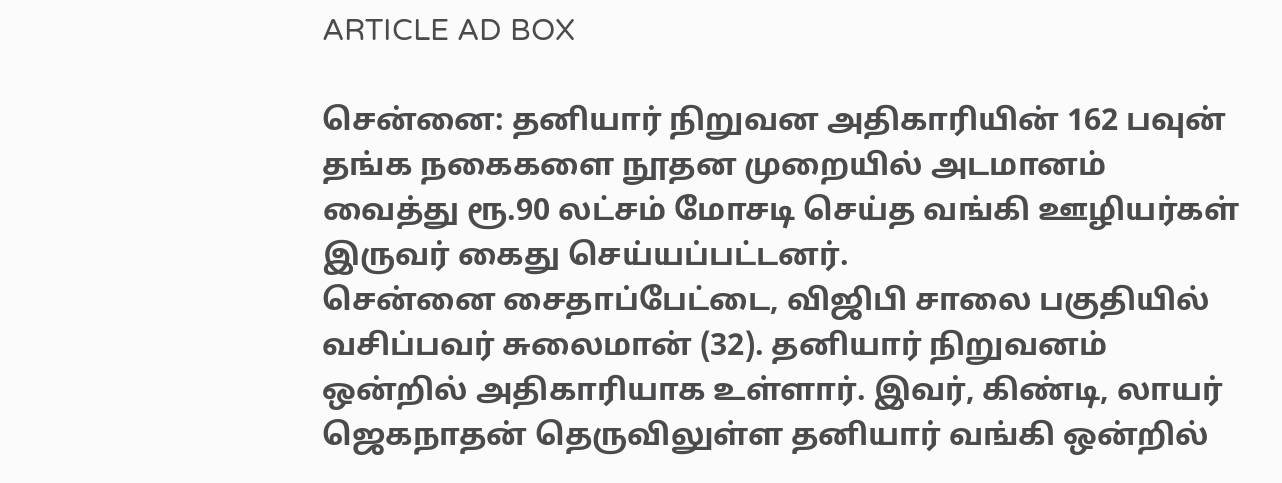ARTICLE AD BOX

சென்னை: தனியார் நிறுவன அதிகாரியின் 162 பவுன் தங்க நகைகளை நூதன முறையில் அடமானம் வைத்து ரூ.90 லட்சம் மோசடி செய்த வங்கி ஊழியர்கள் இருவர் கைது செய்யப்பட்டனர்.
சென்னை சைதாப்பேட்டை, விஜிபி சாலை பகுதியில் வசிப்பவர் சுலைமான் (32). தனியார் நிறுவனம் ஒன்றில் அதிகாரியாக உள்ளார். இவர், கிண்டி, லாயர் ஜெகநாதன் தெருவிலுள்ள தனியார் வங்கி ஒன்றில்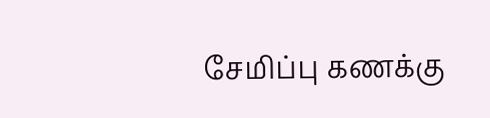சேமிப்பு கணக்கு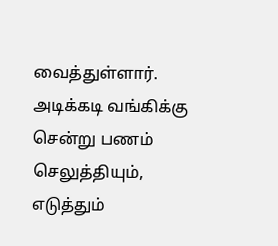வைத்துள்ளார். அடிக்கடி வங்கிக்கு சென்று பணம் செலுத்தியும், எடுத்தும்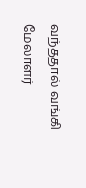வந்ததால் வங்கி மேலாளர்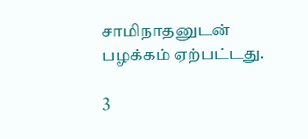சாமிநாதனுடன் பழக்கம் ஏற்பட்டது.

3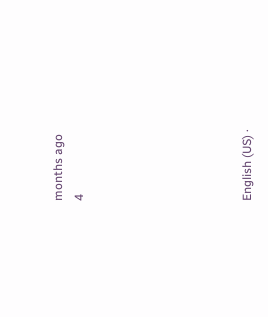months ago
4







English (US) ·